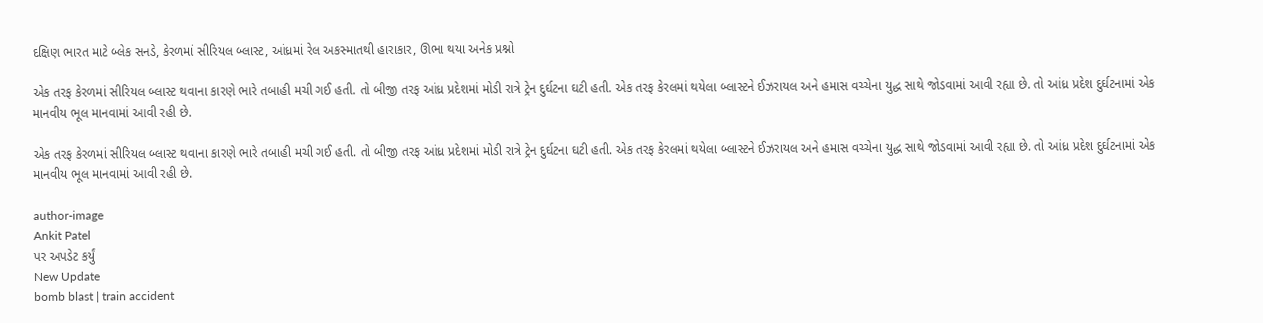દક્ષિણ ભારત માટે બ્લેક સનડે, કેરળમાં સીરિયલ બ્લાસ્ટ, આંધ્રમાં રેલ અકસ્માતથી હારાકાર, ઊભા થયા અનેક પ્રશ્નો

એક તરફ કેરળમાં સીરિયલ બ્લાસ્ટ થવાના કારણે ભારે તબાહી મચી ગઈ હતી. તો બીજી તરફ આંધ્ર પ્રદેશમાં મોડી રાત્રે ટ્રેન દુર્ઘટના ઘટી હતી. એક તરફ કેરલમાં થયેલા બ્લાસ્ટને ઈઝરાયલ અને હમાસ વચ્ચેના યુદ્ધ સાથે જોડવામાં આવી રહ્યા છે. તો આંધ્ર પ્રદેશ દુર્ઘટનામાં એક માનવીય ભૂલ માનવામાં આવી રહી છે.

એક તરફ કેરળમાં સીરિયલ બ્લાસ્ટ થવાના કારણે ભારે તબાહી મચી ગઈ હતી. તો બીજી તરફ આંધ્ર પ્રદેશમાં મોડી રાત્રે ટ્રેન દુર્ઘટના ઘટી હતી. એક તરફ કેરલમાં થયેલા બ્લાસ્ટને ઈઝરાયલ અને હમાસ વચ્ચેના યુદ્ધ સાથે જોડવામાં આવી રહ્યા છે. તો આંધ્ર પ્રદેશ દુર્ઘટનામાં એક માનવીય ભૂલ માનવામાં આવી રહી છે.

author-image
Ankit Patel
પર અપડેટ કર્યું
New Update
bomb blast | train accident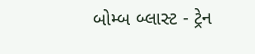બોમ્બ બ્લાસ્ટ - ટ્રેન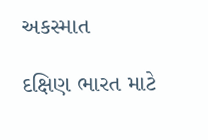અકસ્માત

દક્ષિણ ભારત માટે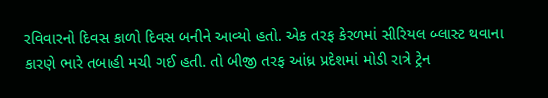રવિવારનો દિવસ કાળો દિવસ બનીને આવ્યો હતો. એક તરફ કેરળમાં સીરિયલ બ્લાસ્ટ થવાના કારણે ભારે તબાહી મચી ગઈ હતી. તો બીજી તરફ આંધ્ર પ્રદેશમાં મોડી રાત્રે ટ્રેન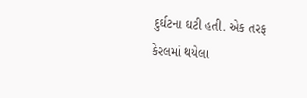દુર્ઘટના ઘટી હતી. એક તરફ કેરલમાં થયેલા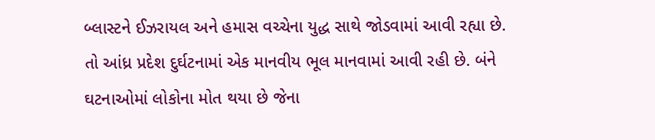બ્લાસ્ટને ઈઝરાયલ અને હમાસ વચ્ચેના યુદ્ધ સાથે જોડવામાં આવી રહ્યા છે. તો આંધ્ર પ્રદેશ દુર્ઘટનામાં એક માનવીય ભૂલ માનવામાં આવી રહી છે. બંને ઘટનાઓમાં લોકોના મોત થયા છે જેના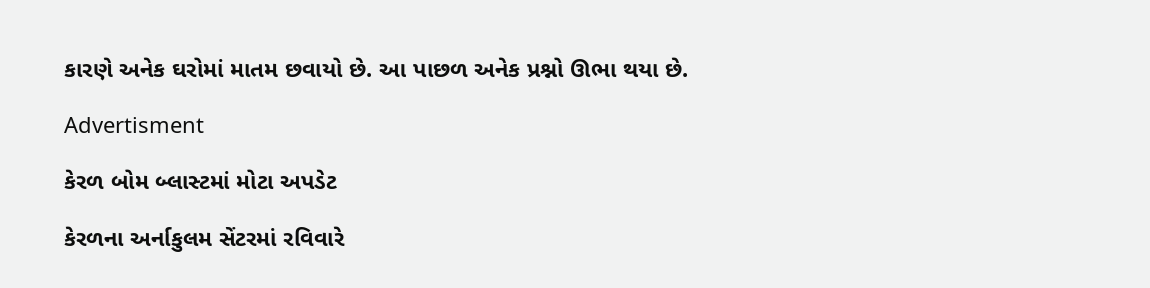કારણે અનેક ઘરોમાં માતમ છવાયો છે. આ પાછળ અનેક પ્રશ્નો ઊભા થયા છે.

Advertisment

કેરળ બોમ બ્લાસ્ટમાં મોટા અપડેટ

કેરળના અર્નાકુલમ સેંટરમાં રવિવારે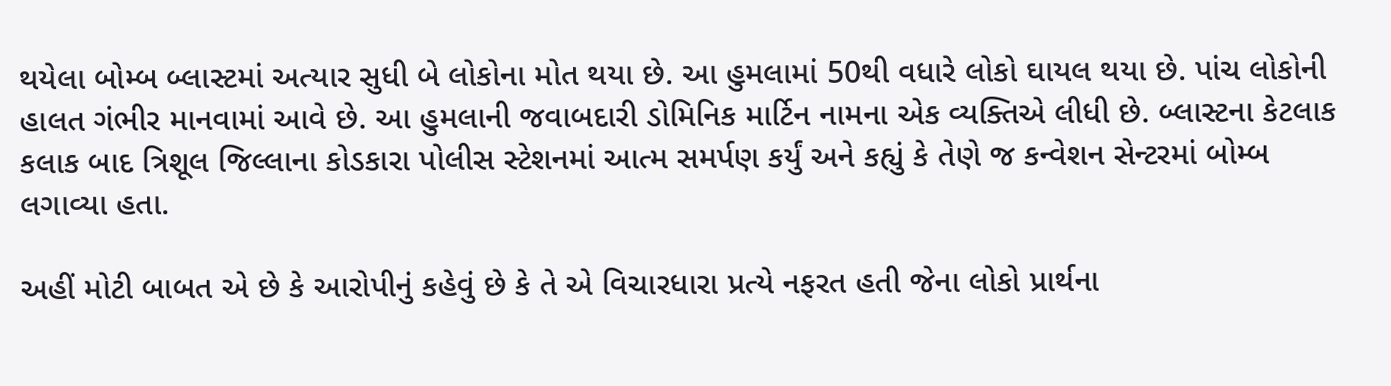થયેલા બોમ્બ બ્લાસ્ટમાં અત્યાર સુધી બે લોકોના મોત થયા છે. આ હુમલામાં 50થી વધારે લોકો ઘાયલ થયા છે. પાંચ લોકોની હાલત ગંભીર માનવામાં આવે છે. આ હુમલાની જવાબદારી ડોમિનિક માર્ટિન નામના એક વ્યક્તિએ લીધી છે. બ્લાસ્ટના કેટલાક કલાક બાદ ત્રિશૂલ જિલ્લાના કોડકારા પોલીસ સ્ટેશનમાં આત્મ સમર્પણ કર્યું અને કહ્યું કે તેણે જ કન્વેશન સેન્ટરમાં બોમ્બ લગાવ્યા હતા.

અહીં મોટી બાબત એ છે કે આરોપીનું કહેવું છે કે તે એ વિચારધારા પ્રત્યે નફરત હતી જેના લોકો પ્રાર્થના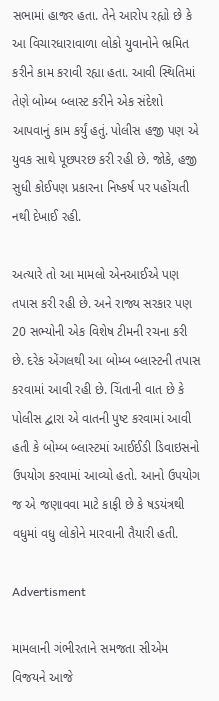સભામાં હાજર હતા. તેને આરોપ રહ્યો છે કે આ વિચારધારાવાળા લોકો યુવાનોને ભ્રમિત કરીને કામ કરાવી રહ્યા હતા. આવી સ્થિતિમાં તેણે બોમ્બ બ્લાસ્ટ કરીને એક સંદેશો આપવાનું કામ કર્યું હતું. પોલીસ હજી પણ એ યુવક સાથે પૂછપરછ કરી રહી છે. જોકે, હજી સુધી કોઈપણ પ્રકારના નિષ્કર્ષ પર પહોંચતી નથી દેખાઈ રહી.

અત્યારે તો આ મામલો એનઆઈએ પણ તપાસ કરી રહી છે. અને રાજ્ય સરકાર પણ 20 સભ્યોની એક વિશેષ ટીમની રચના કરી છે. દરેક એંગલથી આ બોમ્બ બ્લાસ્ટની તપાસ કરવામાં આવી રહી છે. ચિંતાની વાત છે કે પોલીસ દ્વારા એ વાતની પુષ્ટ કરવામાં આવી હતી કે બોમ્બ બ્લાસ્ટમાં આઈઈડી ડિવાઇસનો ઉપયોગ કરવામાં આવ્યો હતો. આનો ઉપયોગ જ એ જણાવવા માટે કાફી છે કે ષડયંત્રથી વધુમાં વધુ લોકોને મારવાની તૈયારી હતી.

Advertisment

મામલાની ગંભીરતાને સમજતા સીએમ વિજયને આજે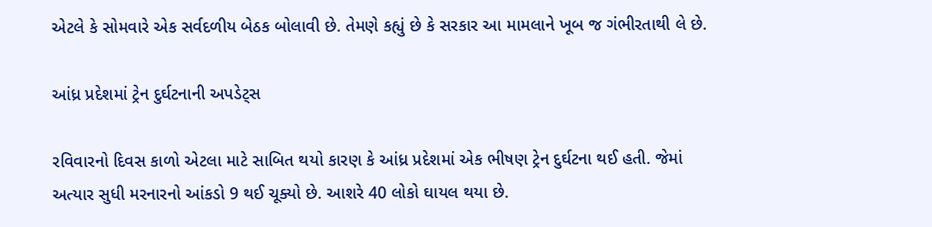એટલે કે સોમવારે એક સર્વદળીય બેઠક બોલાવી છે. તેમણે કહ્યું છે કે સરકાર આ મામલાને ખૂબ જ ગંભીરતાથી લે છે.

આંધ્ર પ્રદેશમાં ટ્રેન દુર્ઘટનાની અપડેટ્સ

રવિવારનો દિવસ કાળો એટલા માટે સાબિત થયો કારણ કે આંધ્ર પ્રદેશમાં એક ભીષણ ટ્રેન દુર્ઘટના થઈ હતી. જેમાં અત્યાર સુધી મરનારનો આંકડો 9 થઈ ચૂક્યો છે. આશરે 40 લોકો ઘાયલ થયા છે.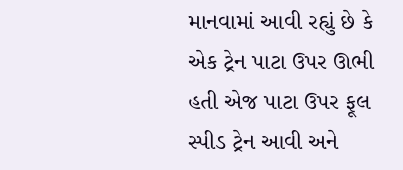માનવામાં આવી રહ્યું છે કે એક ટ્રેન પાટા ઉપર ઊભી હતી એજ પાટા ઉપર ફૂલ સ્પીડ ટ્રેન આવી અને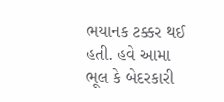ભયાનક ટક્કર થઈ હતી. હવે આમા ભૂલ કે બેદરકારી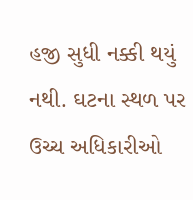હજી સુધી નક્કી થયું નથી. ઘટના સ્થળ પર ઉચ્ચ અધિકારીઓ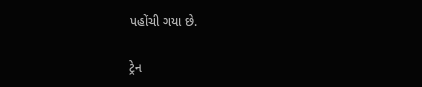પહોંચી ગયા છે.

ટ્રેન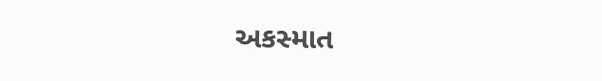અકસ્માત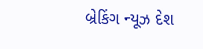બ્રેકિંગ ન્યૂઝ દેશ